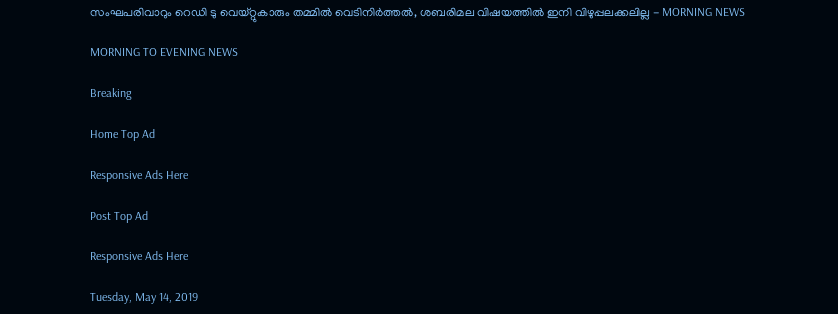സംഘപരിവാറും റെഡി ടു വെയ്റ്റുകാരും തമ്മില്‍ വെടിനിര്‍ത്തല്‍, ശബരിമല വിഷയത്തില്‍ ഇനി വിഴുപ്പലക്കലില്ല - MORNING NEWS

MORNING TO EVENING NEWS

Breaking

Home Top Ad

Responsive Ads Here

Post Top Ad

Responsive Ads Here

Tuesday, May 14, 2019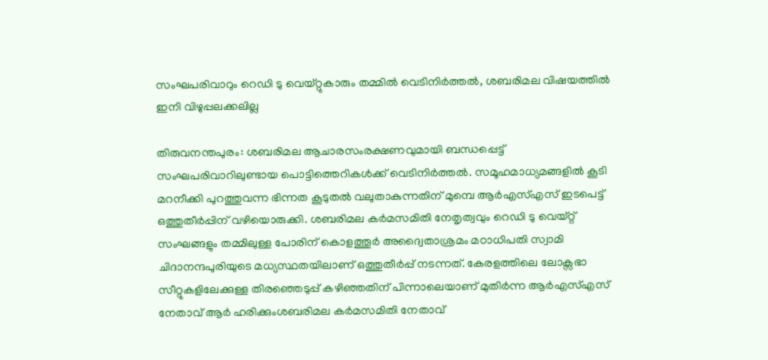സംഘപരിവാറും റെഡി ടു വെയ്റ്റുകാരും തമ്മില്‍ വെടിനിര്‍ത്തല്‍, ശബരിമല വിഷയത്തില്‍ ഇനി വിഴുപ്പലക്കലില്ല

തിരുവനന്തപുരം: ശബരിമല ആചാരസംരക്ഷണവുമായി ബന്ധപ്പെട്ട് സംഘപരിവാറിലുണ്ടായ പൊട്ടിത്തെറികൾക്ക് വെടിനിർത്തൽ. സമൂഹമാധ്യമങ്ങളിൽ കൂടി മറനീക്കി പുറത്തുവന്ന ഭിന്നത കൂടുതൽ വലുതാകുന്നതിന് മുമ്പെ ആർഎസ്എസ് ഇടപെട്ട് ഒത്തുതീർപ്പിന് വഴിയൊരുക്കി. ശബരിമല കർമസമിതി നേതൃത്വവും റെഡി ടു വെയ്റ്റ് സംഘങ്ങളും തമ്മിലുള്ള പോരിന് കൊളത്തൂർ അദ്വൈതാശ്രമം മഠാധിപതി സ്വാമി ചിദാനന്ദപുരിയുടെ മധ്യസ്ഥതയിലാണ് ഒത്തുതീർപ്പ് നടന്നത്. കേരളത്തിലെ ലോക്സഭാ സീറ്റുകളിലേക്കുള്ള തിരഞ്ഞെടുപ്പ് കഴിഞ്ഞതിന് പിന്നാലെയാണ് മുതിർന്ന ആർഎസ്എസ് നേതാവ് ആർ ഹരിക്കുംശബരിമല കർമസമിതി നേതാവ്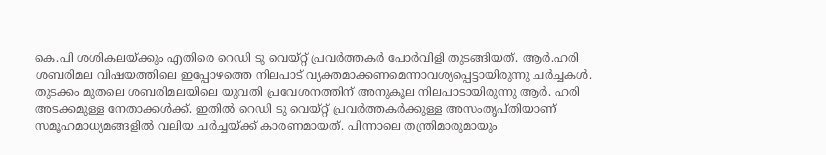കെ.പി ശശികലയ്ക്കും എതിരെ റെഡി ടു വെയ്റ്റ് പ്രവർത്തകർ പോർവിളി തുടങ്ങിയത്. ആർ.ഹരി ശബരിമല വിഷയത്തിലെ ഇപ്പോഴത്തെ നിലപാട് വ്യക്തമാക്കണമെന്നാവശ്യപ്പെട്ടായിരുന്നു ചർച്ചകൾ. തുടക്കം മുതലെ ശബരിമലയിലെ യുവതി പ്രവേശനത്തിന് അനുകൂല നിലപാടായിരുന്നു ആർ. ഹരി അടക്കമുള്ള നേതാക്കൾക്ക്. ഇതിൽ റെഡി ടു വെയ്റ്റ് പ്രവർത്തകർക്കുള്ള അസംതൃപ്തിയാണ് സമൂഹമാധ്യമങ്ങളിൽ വലിയ ചർച്ചയ്ക്ക് കാരണമായത്. പിന്നാലെ തന്ത്രിമാരുമായും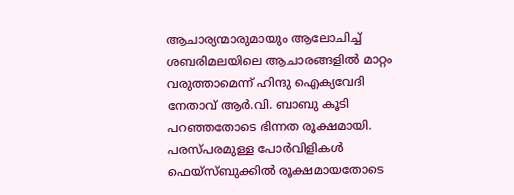ആചാര്യന്മാരുമായും ആലോചിച്ച് ശബരിമലയിലെ ആചാരങ്ങളിൽ മാറ്റം വരുത്താമെന്ന് ഹിന്ദു ഐക്യവേദി നേതാവ് ആർ.വി. ബാബു കൂടി പറഞ്ഞതോടെ ഭിന്നത രൂക്ഷമായി. പരസ്പരമുള്ള പോർവിളികൾ ഫെയ്സ്ബുക്കിൽ രൂക്ഷമായതോടെ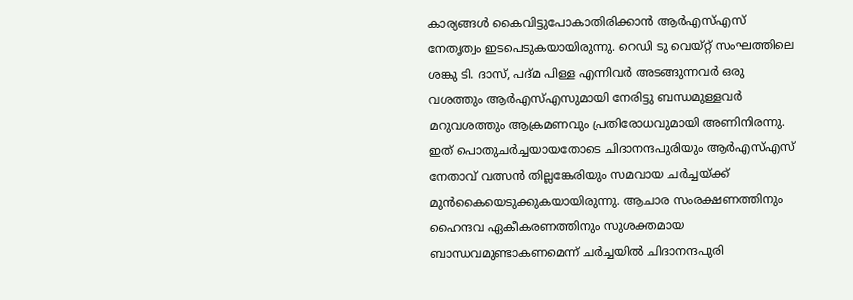കാര്യങ്ങൾ കൈവിട്ടുപോകാതിരിക്കാൻ ആർഎസ്എസ് നേതൃത്വം ഇടപെടുകയായിരുന്നു. റെഡി ടു വെയ്റ്റ് സംഘത്തിലെ ശങ്കു ടി. ദാസ്, പദ്മ പിള്ള എന്നിവർ അടങ്ങുന്നവർ ഒരു വശത്തും ആർഎസ്എസുമായി നേരിട്ടു ബന്ധമുള്ളവർ മറുവശത്തും ആക്രമണവും പ്രതിരോധവുമായി അണിനിരന്നു. ഇത് പൊതുചർച്ചയായതോടെ ചിദാനന്ദപുരിയും ആർഎസ്എസ് നേതാവ് വത്സൻ തില്ലങ്കേരിയും സമവായ ചർച്ചയ്ക്ക് മുൻകൈയെടുക്കുകയായിരുന്നു. ആചാര സംരക്ഷണത്തിനും ഹൈന്ദവ ഏകീകരണത്തിനും സുശക്തമായ ബാന്ധവമുണ്ടാകണമെന്ന് ചർച്ചയിൽ ചിദാനന്ദപുരി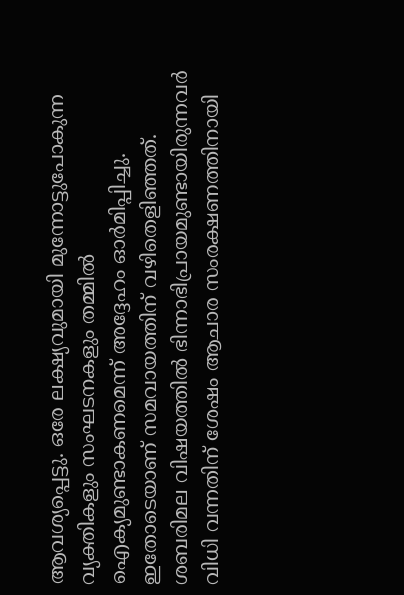ആവശ്യപ്പെട്ടു. ഒരേ ലക്ഷ്യവുമായി മുന്നോട്ടുപോകുന്ന വ്യക്തികളും സംഘടനകളും തമ്മിൽ ഐക്യമുണ്ടാകണമെന്ന് അദ്ദേഹം ഓർമിപ്പിച്ചു. ഇതോടെയാണ് സമവായത്തിന് വഴിതെളിഞ്ഞത്. ശബരിമല വിഷയത്തിൽ ഭിന്നാഭിപ്രായമുണ്ടായിരുന്നവർ വിധി വന്നതിന് ശേഷം ആചാര സംരക്ഷണത്തിനായി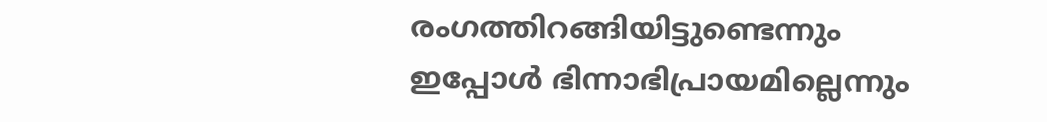രംഗത്തിറങ്ങിയിട്ടുണ്ടെന്നും ഇപ്പോൾ ഭിന്നാഭിപ്രായമില്ലെന്നും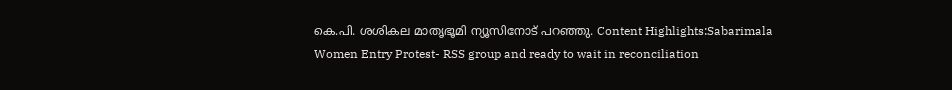കെ.പി. ശശികല മാതൃഭൂമി ന്യൂസിനോട് പറഞ്ഞു. Content Highlights:Sabarimala Women Entry Protest- RSS group and ready to wait in reconciliation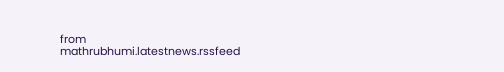from mathrubhumi.latestnews.rssfeed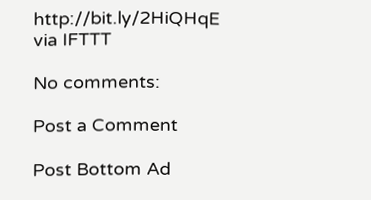http://bit.ly/2HiQHqE
via IFTTT

No comments:

Post a Comment

Post Bottom Ad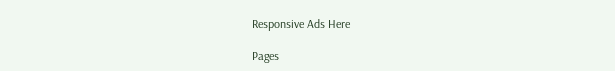Responsive Ads Here

Pages